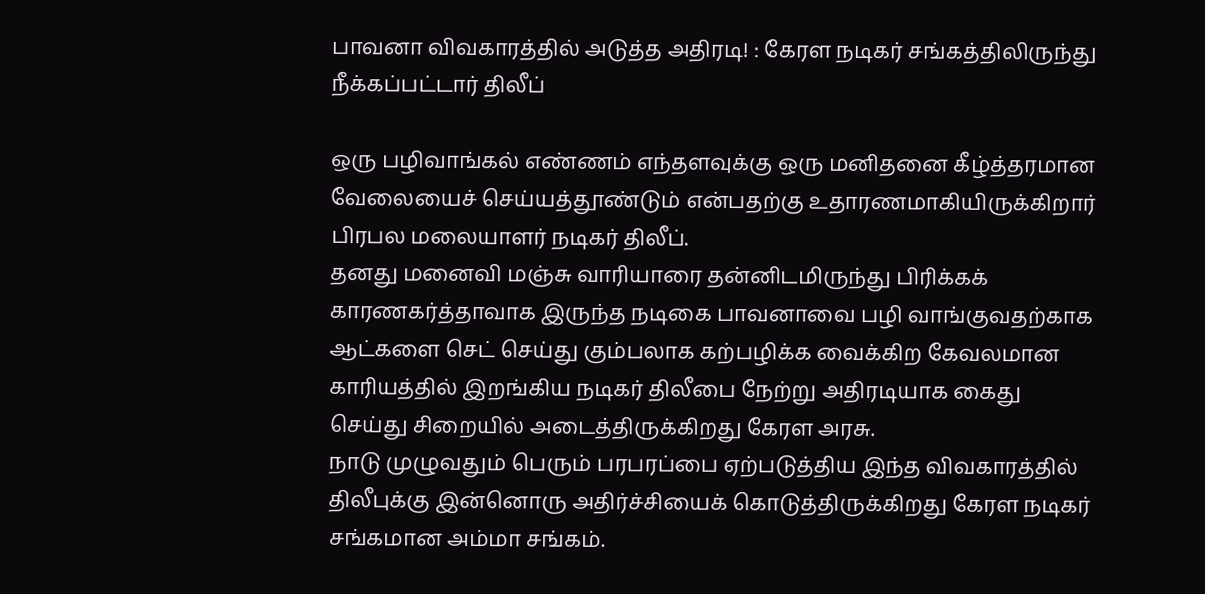பாவனா விவகாரத்தில் அடுத்த அதிரடி! : கேரள நடிகர் சங்கத்திலிருந்து நீக்கப்பட்டார் திலீப்

ஒரு பழிவாங்கல் எண்ணம் எந்தளவுக்கு ஒரு மனிதனை கீழ்த்தரமான வேலையைச் செய்யத்தூண்டும் என்பதற்கு உதாரணமாகியிருக்கிறார் பிரபல மலையாளர் நடிகர் திலீப்.
தனது மனைவி மஞ்சு வாரியாரை தன்னிடமிருந்து பிரிக்கக் காரணகர்த்தாவாக இருந்த நடிகை பாவனாவை பழி வாங்குவதற்காக ஆட்களை செட் செய்து கும்பலாக கற்பழிக்க வைக்கிற கேவலமான காரியத்தில் இறங்கிய நடிகர் திலீபை நேற்று அதிரடியாக கைது செய்து சிறையில் அடைத்திருக்கிறது கேரள அரசு.
நாடு முழுவதும் பெரும் பரபரப்பை ஏற்படுத்திய இந்த விவகாரத்தில் திலீபுக்கு இன்னொரு அதிர்ச்சியைக் கொடுத்திருக்கிறது கேரள நடிகர் சங்கமான அம்மா சங்கம்.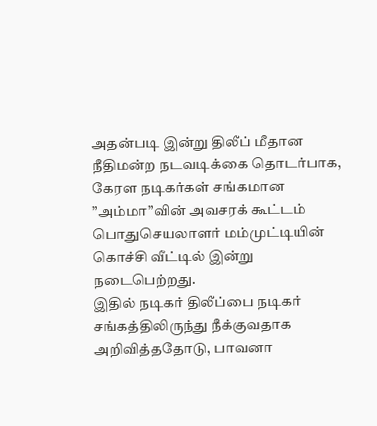அதன்படி இன்று திலீப் மீதான நீதிமன்ற நடவடிக்கை தொடர்பாக, கேரள நடிகர்கள் சங்கமான ”அம்மா”வின் அவசரக் கூட்டம் பொதுசெயலாளர் மம்முட்டியின் கொச்சி வீட்டில் இன்று நடைபெற்றது.
இதில் நடிகர் திலீப்பை நடிகர் சங்கத்திலிருந்து நீக்குவதாக அறிவித்ததோடு, பாவனா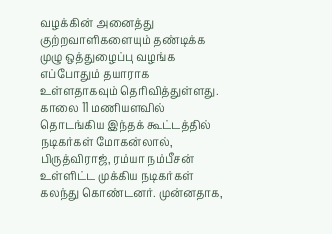வழக்கின் அனைத்து குற்றவாளிகளையும் தண்டிக்க முழு ஒத்துழைப்பு வழங்க எப்போதும் தயாராக உள்ளதாகவும் தெரிவித்துள்ளது. காலை 11 மணியளவில் தொடங்கிய இந்தக் கூட்டத்தில் நடிகர்கள் மோகன்லால், பிருத்விராஜ், ரம்யா நம்பீசன் உள்ளிட்ட முக்கிய நடிகர்கள் கலந்து கொண்டனர். முன்னதாக,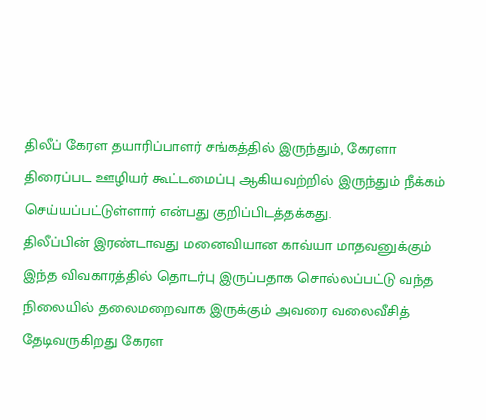திலீப் கேரள தயாரிப்பாளர் சங்கத்தில் இருந்தும், கேரளா திரைப்பட ஊழியர் கூட்டமைப்பு ஆகியவற்றில் இருந்தும் நீக்கம் செய்யப்பட்டுள்ளார் என்பது குறிப்பிடத்தக்கது.
திலீப்பின் இரண்டாவது மனைவியான காவ்யா மாதவனுக்கும் இந்த விவகாரத்தில் தொடர்பு இருப்பதாக சொல்லப்பட்டு வந்த நிலையில் தலைமறைவாக இருக்கும் அவரை வலைவீசித் தேடிவருகிறது கேரள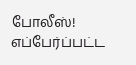போலீஸ்!
எப்பேர்ப்பட்ட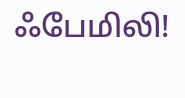ஃபேமிலி!